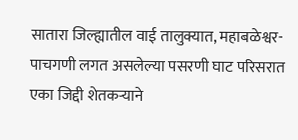सातारा जिल्ह्यातील वाई तालुक्यात, महाबळेश्वर-पाचगणी लगत असलेल्या पसरणी घाट परिसरात एका जिद्दी शेतकऱ्याने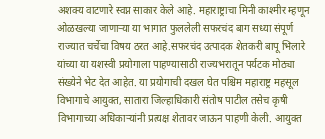अशक्य वाटणारे स्वप्न साकार केले आहे. महाराष्ट्राचा मिनी काश्मीर म्हणून ओळखल्या जाणाऱ्या या भागात फुललेली सफरचंद बाग सध्या संपूर्ण राज्यात चर्चेचा विषय ठरत आहे.सफरचंद उत्पादक शेतकरी बापू भिलारे यांच्या या यशस्वी प्रयोगाला पाहण्यासाठी राज्यभरातून पर्यटक मोठ्या संख्येने भेट देत आहेत. या प्रयोगाची दखल घेत पश्चिम महाराष्ट्र महसूल विभागाचे आयुक्त, सातारा जिल्हाधिकारी संतोष पाटील तसेच कृषी विभागाच्या अधिकाऱ्यांनी प्रत्यक्ष शेतावर जाऊन पाहणी केली. आयुक्त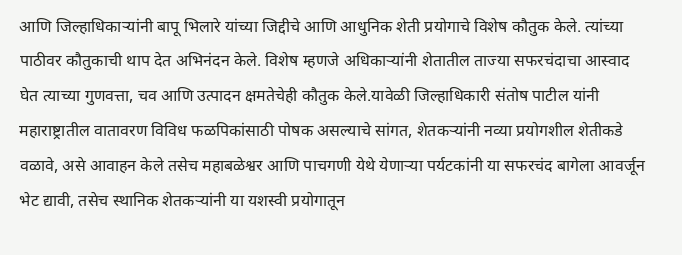आणि जिल्हाधिकाऱ्यांनी बापू भिलारे यांच्या जिद्दीचे आणि आधुनिक शेती प्रयोगाचे विशेष कौतुक केले. त्यांच्या पाठीवर कौतुकाची थाप देत अभिनंदन केले. विशेष म्हणजे अधिकाऱ्यांनी शेतातील ताज्या सफरचंदाचा आस्वाद घेत त्याच्या गुणवत्ता, चव आणि उत्पादन क्षमतेचेही कौतुक केले.यावेळी जिल्हाधिकारी संतोष पाटील यांनी महाराष्ट्रातील वातावरण विविध फळपिकांसाठी पोषक असल्याचे सांगत, शेतकऱ्यांनी नव्या प्रयोगशील शेतीकडे वळावे, असे आवाहन केले तसेच महाबळेश्वर आणि पाचगणी येथे येणाऱ्या पर्यटकांनी या सफरचंद बागेला आवर्जून भेट द्यावी, तसेच स्थानिक शेतकऱ्यांनी या यशस्वी प्रयोगातून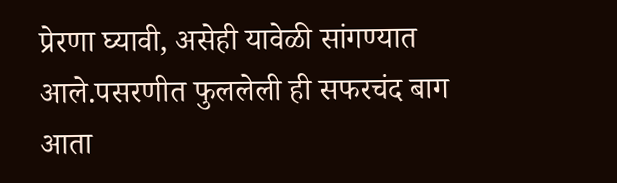प्रेरणा घ्यावी, असेही यावेळी सांगण्यात आले.पसरणीत फुललेली ही सफरचंद बाग आता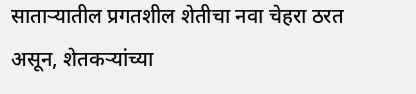साताऱ्यातील प्रगतशील शेतीचा नवा चेहरा ठरत असून, शेतकऱ्यांच्या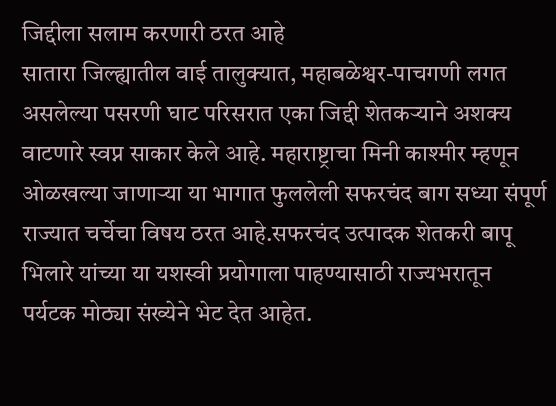जिद्दीला सलाम करणारी ठरत आहे
सातारा जिल्ह्यातील वाई तालुक्यात, महाबळेश्वर-पाचगणी लगत असलेल्या पसरणी घाट परिसरात एका जिद्दी शेतकऱ्याने अशक्य वाटणारे स्वप्न साकार केले आहे. महाराष्ट्राचा मिनी काश्मीर म्हणून ओळखल्या जाणाऱ्या या भागात फुललेली सफरचंद बाग सध्या संपूर्ण राज्यात चर्चेचा विषय ठरत आहे.सफरचंद उत्पादक शेतकरी बापू भिलारे यांच्या या यशस्वी प्रयोगाला पाहण्यासाठी राज्यभरातून पर्यटक मोठ्या संख्येने भेट देत आहेत.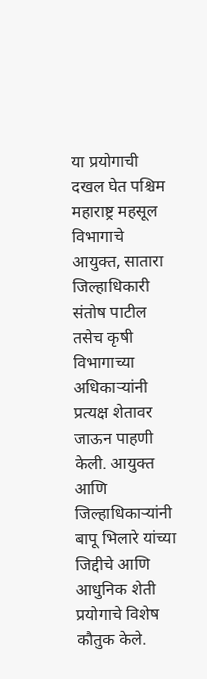या प्रयोगाची दखल घेत पश्चिम महाराष्ट्र महसूल विभागाचे आयुक्त, सातारा जिल्हाधिकारी संतोष पाटील तसेच कृषी विभागाच्या अधिकाऱ्यांनी प्रत्यक्ष शेतावर जाऊन पाहणी केली. आयुक्त आणि जिल्हाधिकाऱ्यांनी बापू भिलारे यांच्या जिद्दीचे आणि आधुनिक शेती प्रयोगाचे विशेष कौतुक केले.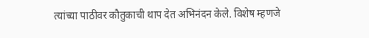त्यांच्या पाठीवर कौतुकाची थाप देत अभिनंदन केले. विशेष म्हणजे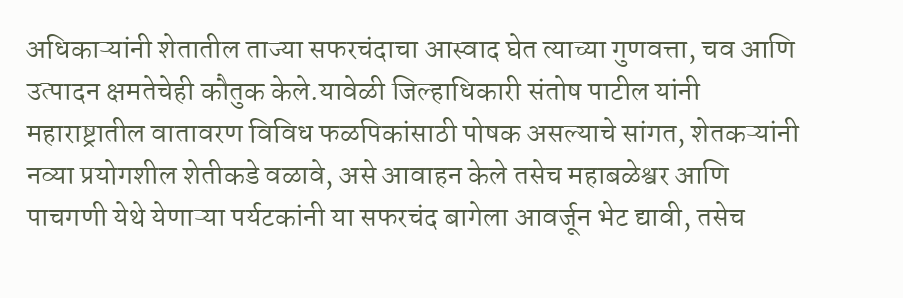अधिकाऱ्यांनी शेतातील ताज्या सफरचंदाचा आस्वाद घेत त्याच्या गुणवत्ता, चव आणि उत्पादन क्षमतेचेही कौतुक केले.यावेळी जिल्हाधिकारी संतोष पाटील यांनी महाराष्ट्रातील वातावरण विविध फळपिकांसाठी पोषक असल्याचे सांगत, शेतकऱ्यांनी नव्या प्रयोगशील शेतीकडे वळावे, असे आवाहन केले तसेच महाबळेश्वर आणि पाचगणी येथे येणाऱ्या पर्यटकांनी या सफरचंद बागेला आवर्जून भेट द्यावी, तसेच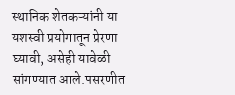स्थानिक शेतकऱ्यांनी या यशस्वी प्रयोगातून प्रेरणा घ्यावी, असेही यावेळी सांगण्यात आले.पसरणीत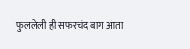फुललेली ही सफरचंद बाग आता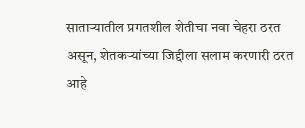साताऱ्यातील प्रगतशील शेतीचा नवा चेहरा ठरत असून, शेतकऱ्यांच्या जिद्दीला सलाम करणारी ठरत आहे